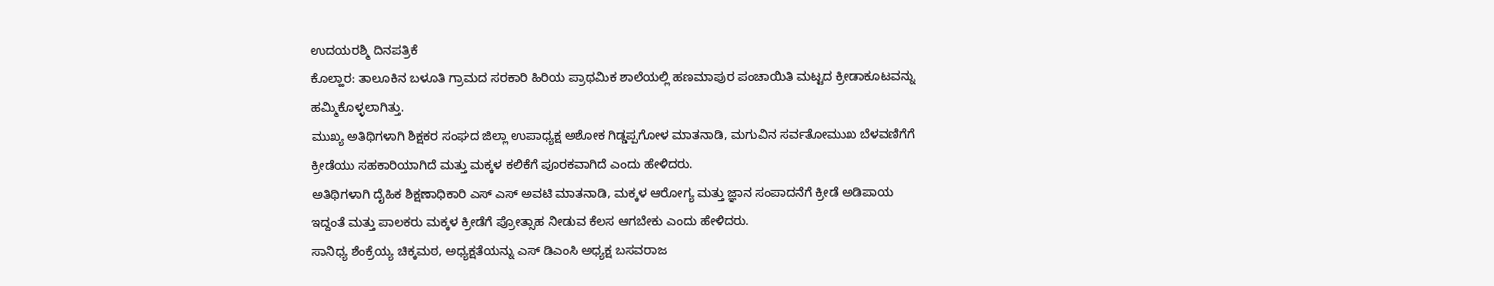ಉದಯರಶ್ಮಿ ದಿನಪತ್ರಿಕೆ
ಕೊಲ್ಹಾರ: ತಾಲೂಕಿನ ಬಳೂತಿ ಗ್ರಾಮದ ಸರಕಾರಿ ಹಿರಿಯ ಪ್ರಾಥಮಿಕ ಶಾಲೆಯಲ್ಲಿ ಹಣಮಾಪುರ ಪಂಚಾಯಿತಿ ಮಟ್ಟದ ಕ್ರೀಡಾಕೂಟವನ್ನು ಹಮ್ಮಿಕೊಳ್ಳಲಾಗಿತ್ತು.
ಮುಖ್ಯ ಅತಿಥಿಗಳಾಗಿ ಶಿಕ್ಷಕರ ಸಂಘದ ಜಿಲ್ಲಾ ಉಪಾಧ್ಯಕ್ಷ ಅಶೋಕ ಗಿಡ್ಡಪ್ಪಗೋಳ ಮಾತನಾಡಿ, ಮಗುವಿನ ಸರ್ವತೋಮುಖ ಬೆಳವಣಿಗೆಗೆ ಕ್ರೀಡೆಯು ಸಹಕಾರಿಯಾಗಿದೆ ಮತ್ತು ಮಕ್ಕಳ ಕಲಿಕೆಗೆ ಪೂರಕವಾಗಿದೆ ಎಂದು ಹೇಳಿದರು.
ಅತಿಥಿಗಳಾಗಿ ದೈಹಿಕ ಶಿಕ್ಷಣಾಧಿಕಾರಿ ಎಸ್ ಎಸ್ ಅವಟಿ ಮಾತನಾಡಿ, ಮಕ್ಕಳ ಆರೋಗ್ಯ ಮತ್ತು ಜ್ಞಾನ ಸಂಪಾದನೆಗೆ ಕ್ರೀಡೆ ಅಡಿಪಾಯ ಇದ್ದಂತೆ ಮತ್ತು ಪಾಲಕರು ಮಕ್ಕಳ ಕ್ರೀಡೆಗೆ ಪ್ರೋತ್ಸಾಹ ನೀಡುವ ಕೆಲಸ ಆಗಬೇಕು ಎಂದು ಹೇಳಿದರು.
ಸಾನಿಧ್ಯ ಶೆಂಕ್ರೆಯ್ಯ ಚಿಕ್ಕಮಠ, ಅಧ್ಯಕ್ಷತೆಯನ್ನು ಎಸ್ ಡಿಎಂಸಿ ಅಧ್ಯಕ್ಷ ಬಸವರಾಜ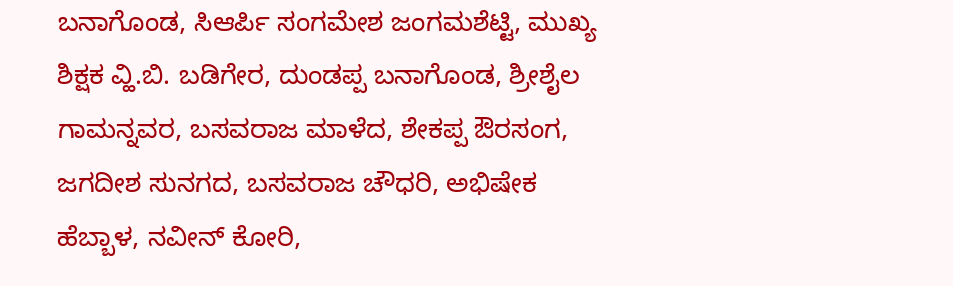ಬನಾಗೊಂಡ, ಸಿಆರ್ಪಿ ಸಂಗಮೇಶ ಜಂಗಮಶೆಟ್ಟಿ, ಮುಖ್ಯ ಶಿಕ್ಷಕ ವ್ಹಿ.ಬಿ. ಬಡಿಗೇರ, ದುಂಡಪ್ಪ ಬನಾಗೊಂಡ, ಶ್ರೀಶೈಲ ಗಾಮನ್ನವರ, ಬಸವರಾಜ ಮಾಳೆದ, ಶೇಕಪ್ಪ ಔರಸಂಗ, ಜಗದೀಶ ಸುನಗದ, ಬಸವರಾಜ ಚೌಧರಿ, ಅಭಿಷೇಕ ಹೆಬ್ಬಾಳ, ನವೀನ್ ಕೋರಿ,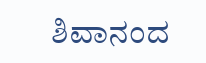ಶಿವಾನಂದ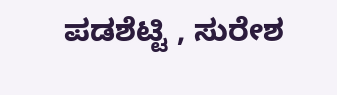ಪಡಶೆಟ್ಟಿ , ಸುರೇಶ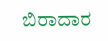ಬಿರಾದಾರ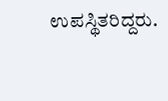ಉಪಸ್ಥಿತರಿದ್ದರು.